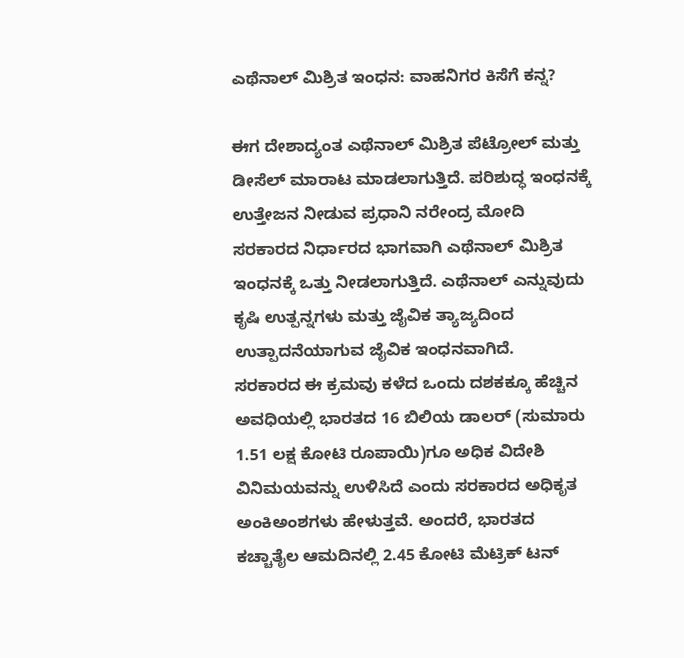ಎಥೆನಾಲ್ ಮಿಶ್ರಿತ ಇಂಧನ: ವಾಹನಿಗರ ಕಿಸೆಗೆ ಕನ್ನ?

ಈಗ ದೇಶಾದ್ಯಂತ ಎಥೆನಾಲ್ ಮಿಶ್ರಿತ ಪೆಟ್ರೋಲ್ ಮತ್ತು ಡೀಸೆಲ್ ಮಾರಾಟ ಮಾಡಲಾಗುತ್ತಿದೆ. ಪರಿಶುದ್ಧ ಇಂಧನಕ್ಕೆ ಉತ್ತೇಜನ ನೀಡುವ ಪ್ರಧಾನಿ ನರೇಂದ್ರ ಮೋದಿ ಸರಕಾರದ ನಿರ್ಧಾರದ ಭಾಗವಾಗಿ ಎಥೆನಾಲ್ ಮಿಶ್ರಿತ ಇಂಧನಕ್ಕೆ ಒತ್ತು ನೀಡಲಾಗುತ್ತಿದೆ. ಎಥೆನಾಲ್ ಎನ್ನುವುದು ಕೃಷಿ ಉತ್ಪನ್ನಗಳು ಮತ್ತು ಜೈವಿಕ ತ್ಯಾಜ್ಯದಿಂದ ಉತ್ಪಾದನೆಯಾಗುವ ಜೈವಿಕ ಇಂಧನವಾಗಿದೆ.
ಸರಕಾರದ ಈ ಕ್ರಮವು ಕಳೆದ ಒಂದು ದಶಕಕ್ಕೂ ಹೆಚ್ಚಿನ ಅವಧಿಯಲ್ಲಿ ಭಾರತದ 16 ಬಿಲಿಯ ಡಾಲರ್ (ಸುಮಾರು 1.51 ಲಕ್ಷ ಕೋಟಿ ರೂಪಾಯಿ)ಗೂ ಅಧಿಕ ವಿದೇಶಿ ವಿನಿಮಯವನ್ನು ಉಳಿಸಿದೆ ಎಂದು ಸರಕಾರದ ಅಧಿಕೃತ ಅಂಕಿಅಂಶಗಳು ಹೇಳುತ್ತವೆ. ಅಂದರೆ, ಭಾರತದ ಕಚ್ಚಾತೈಲ ಆಮದಿನಲ್ಲಿ 2.45 ಕೋಟಿ ಮೆಟ್ರಿಕ್ ಟನ್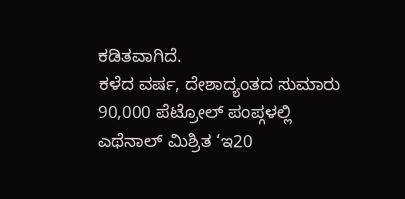ಕಡಿತವಾಗಿದೆ.
ಕಳೆದ ವರ್ಷ, ದೇಶಾದ್ಯಂತದ ಸುಮಾರು 90,000 ಪೆಟ್ರೋಲ್ ಪಂಪ್ಗಳಲ್ಲಿ ಎಥೆನಾಲ್ ಮಿಶ್ರಿತ ‘ಇ20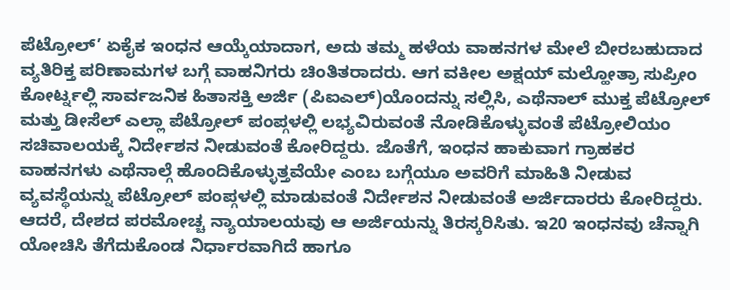ಪೆಟ್ರೋಲ್’ ಏಕೈಕ ಇಂಧನ ಆಯ್ಕೆಯಾದಾಗ, ಅದು ತಮ್ಮ ಹಳೆಯ ವಾಹನಗಳ ಮೇಲೆ ಬೀರಬಹುದಾದ ವ್ಯತಿರಿಕ್ತ ಪರಿಣಾಮಗಳ ಬಗ್ಗೆ ವಾಹನಿಗರು ಚಿಂತಿತರಾದರು. ಆಗ ವಕೀಲ ಅಕ್ಷಯ್ ಮಲ್ಹೋತ್ರಾ ಸುಪ್ರೀಂ ಕೋರ್ಟ್ನಲ್ಲಿ ಸಾರ್ವಜನಿಕ ಹಿತಾಸಕ್ತಿ ಅರ್ಜಿ (ಪಿಐಎಲ್)ಯೊಂದನ್ನು ಸಲ್ಲಿಸಿ, ಎಥೆನಾಲ್ ಮುಕ್ತ ಪೆಟ್ರೋಲ್ ಮತ್ತು ಡೀಸೆಲ್ ಎಲ್ಲಾ ಪೆಟ್ರೋಲ್ ಪಂಪ್ಗಳಲ್ಲಿ ಲಭ್ಯವಿರುವಂತೆ ನೋಡಿಕೊಳ್ಳುವಂತೆ ಪೆಟ್ರೋಲಿಯಂ ಸಚಿವಾಲಯಕ್ಕೆ ನಿರ್ದೇಶನ ನೀಡುವಂತೆ ಕೋರಿದ್ದರು. ಜೊತೆಗೆ, ಇಂಧನ ಹಾಕುವಾಗ ಗ್ರಾಹಕರ ವಾಹನಗಳು ಎಥೆನಾಲ್ಗೆ ಹೊಂದಿಕೊಳ್ಳುತ್ತವೆಯೇ ಎಂಬ ಬಗ್ಗೆಯೂ ಅವರಿಗೆ ಮಾಹಿತಿ ನೀಡುವ ವ್ಯವಸ್ಥೆಯನ್ನು ಪೆಟ್ರೋಲ್ ಪಂಪ್ಗಳಲ್ಲಿ ಮಾಡುವಂತೆ ನಿರ್ದೇಶನ ನೀಡುವಂತೆ ಅರ್ಜಿದಾರರು ಕೋರಿದ್ದರು.
ಆದರೆ, ದೇಶದ ಪರಮೋಚ್ಚ ನ್ಯಾಯಾಲಯವು ಆ ಅರ್ಜಿಯನ್ನು ತಿರಸ್ಕರಿಸಿತು. ಇ20 ಇಂಧನವು ಚೆನ್ನಾಗಿ ಯೋಚಿಸಿ ತೆಗೆದುಕೊಂಡ ನಿರ್ಧಾರವಾಗಿದೆ ಹಾಗೂ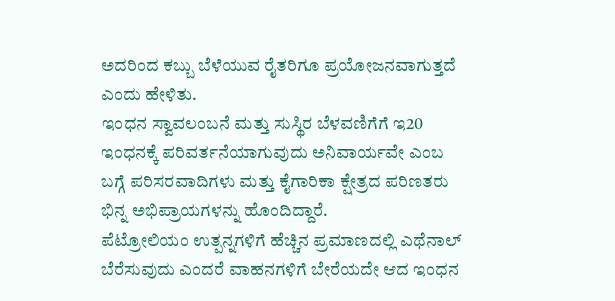ಅದರಿಂದ ಕಬ್ಬು ಬೆಳೆಯುವ ರೈತರಿಗೂ ಪ್ರಯೋಜನವಾಗುತ್ತದೆ ಎಂದು ಹೇಳಿತು.
ಇಂಧನ ಸ್ವಾವಲಂಬನೆ ಮತ್ತು ಸುಸ್ಥಿರ ಬೆಳವಣಿಗೆಗೆ ಇ20 ಇಂಧನಕ್ಕೆ ಪರಿವರ್ತನೆಯಾಗುವುದು ಅನಿವಾರ್ಯವೇ ಎಂಬ ಬಗ್ಗೆ ಪರಿಸರವಾದಿಗಳು ಮತ್ತು ಕೈಗಾರಿಕಾ ಕ್ಷೇತ್ರದ ಪರಿಣತರು ಭಿನ್ನ ಅಭಿಪ್ರಾಯಗಳನ್ನು ಹೊಂದಿದ್ದಾರೆ.
ಪೆಟ್ರೋಲಿಯಂ ಉತ್ಪನ್ನಗಳಿಗೆ ಹೆಚ್ಚಿನ ಪ್ರಮಾಣದಲ್ಲಿ ಎಥೆನಾಲ್ ಬೆರೆಸುವುದು ಎಂದರೆ ವಾಹನಗಳಿಗೆ ಬೇರೆಯದೇ ಆದ ಇಂಧನ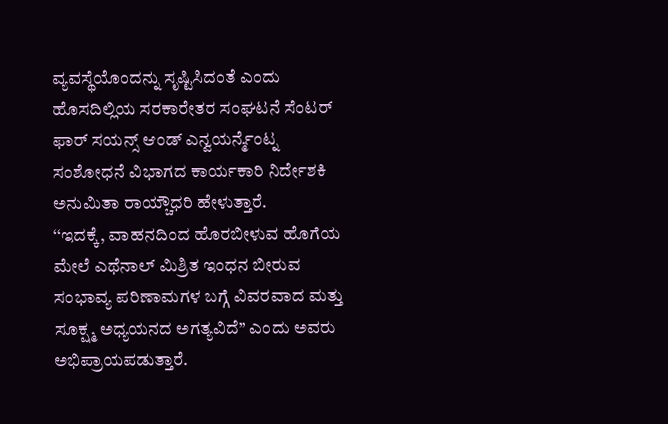ವ್ಯವಸ್ಥೆಯೊಂದನ್ನು ಸೃಷ್ಟಿಸಿದಂತೆ ಎಂದು ಹೊಸದಿಲ್ಲಿಯ ಸರಕಾರೇತರ ಸಂಘಟನೆ ಸೆಂಟರ್ ಫಾರ್ ಸಯನ್ಸ್ ಆಂಡ್ ಎನ್ವಯರ್ನ್ಮೆಂಟ್ನ ಸಂಶೋಧನೆ ವಿಭಾಗದ ಕಾರ್ಯಕಾರಿ ನಿರ್ದೇಶಕಿ ಅನುಮಿತಾ ರಾಯ್ಚೌಧರಿ ಹೇಳುತ್ತಾರೆ.
‘‘ಇದಕ್ಕೆ, ವಾಹನದಿಂದ ಹೊರಬೀಳುವ ಹೊಗೆಯ ಮೇಲೆ ಎಥೆನಾಲ್ ಮಿಶ್ರಿತ ಇಂಧನ ಬೀರುವ ಸಂಭಾವ್ಯ ಪರಿಣಾಮಗಳ ಬಗ್ಗೆ ವಿವರವಾದ ಮತ್ತು ಸೂಕ್ಷ್ಮ ಅಧ್ಯಯನದ ಅಗತ್ಯವಿದೆ’’ ಎಂದು ಅವರು ಅಭಿಪ್ರಾಯಪಡುತ್ತಾರೆ.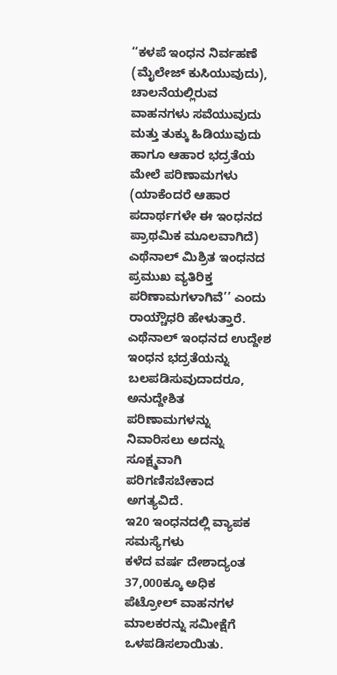‘‘ಕಳಪೆ ಇಂಧನ ನಿರ್ವಹಣೆ (ಮೈಲೇಜ್ ಕುಸಿಯುವುದು), ಚಾಲನೆಯಲ್ಲಿರುವ ವಾಹನಗಳು ಸವೆಯುವುದು ಮತ್ತು ತುಕ್ಕು ಹಿಡಿಯುವುದು ಹಾಗೂ ಆಹಾರ ಭದ್ರತೆಯ ಮೇಲೆ ಪರಿಣಾಮಗಳು (ಯಾಕೆಂದರೆ ಆಹಾರ ಪದಾರ್ಥಗಳೇ ಈ ಇಂಧನದ ಪ್ರಾಥಮಿಕ ಮೂಲವಾಗಿದೆ) ಎಥೆನಾಲ್ ಮಿಶ್ರಿತ ಇಂಧನದ ಪ್ರಮುಖ ವ್ಯತಿರಿಕ್ತ ಪರಿಣಾಮಗಳಾಗಿವೆ’’ ಎಂದು ರಾಯ್ಚೌಧರಿ ಹೇಳುತ್ತಾರೆ.
ಎಥೆನಾಲ್ ಇಂಧನದ ಉದ್ದೇಶ ಇಂಧನ ಭದ್ರತೆಯನ್ನು ಬಲಪಡಿಸುವುದಾದರೂ, ಅನುದ್ದೇಶಿತ ಪರಿಣಾಮಗಳನ್ನು ನಿವಾರಿಸಲು ಅದನ್ನು ಸೂಕ್ಷ್ಮವಾಗಿ ಪರಿಗಣಿಸಬೇಕಾದ ಅಗತ್ಯವಿದೆ.
ಇ20 ಇಂಧನದಲ್ಲಿ ವ್ಯಾಪಕ ಸಮಸ್ಯೆಗಳು
ಕಳೆದ ವರ್ಷ ದೇಶಾದ್ಯಂತ 37,000ಕ್ಕೂ ಅಧಿಕ ಪೆಟ್ರೋಲ್ ವಾಹನಗಳ ಮಾಲಕರನ್ನು ಸಮೀಕ್ಷೆಗೆ ಒಳಪಡಿಸಲಾಯಿತು.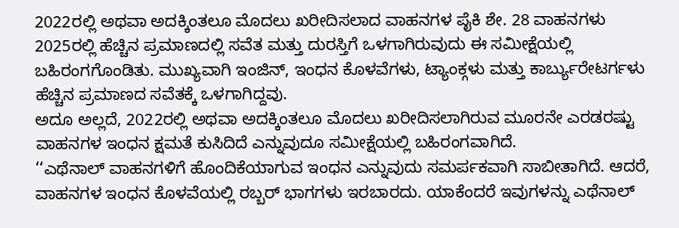2022ರಲ್ಲಿ ಅಥವಾ ಅದಕ್ಕಿಂತಲೂ ಮೊದಲು ಖರೀದಿಸಲಾದ ವಾಹನಗಳ ಪೈಕಿ ಶೇ. 28 ವಾಹನಗಳು 2025ರಲ್ಲಿ ಹೆಚ್ಚಿನ ಪ್ರಮಾಣದಲ್ಲಿ ಸವೆತ ಮತ್ತು ದುರಸ್ತಿಗೆ ಒಳಗಾಗಿರುವುದು ಈ ಸಮೀಕ್ಷೆಯಲ್ಲಿ ಬಹಿರಂಗಗೊಂಡಿತು. ಮುಖ್ಯವಾಗಿ ಇಂಜಿನ್, ಇಂಧನ ಕೊಳವೆಗಳು, ಟ್ಯಾಂಕ್ಗಳು ಮತ್ತು ಕಾರ್ಬ್ಯುರೇಟರ್ಗಳು ಹೆಚ್ಚಿನ ಪ್ರಮಾಣದ ಸವೆತಕ್ಕೆ ಒಳಗಾಗಿದ್ದವು.
ಅದೂ ಅಲ್ಲದೆ, 2022ರಲ್ಲಿ ಅಥವಾ ಅದಕ್ಕಿಂತಲೂ ಮೊದಲು ಖರೀದಿಸಲಾಗಿರುವ ಮೂರನೇ ಎರಡರಷ್ಟು ವಾಹನಗಳ ಇಂಧನ ಕ್ಷಮತೆ ಕುಸಿದಿದೆ ಎನ್ನುವುದೂ ಸಮೀಕ್ಷೆಯಲ್ಲಿ ಬಹಿರಂಗವಾಗಿದೆ.
‘‘ಎಥೆನಾಲ್ ವಾಹನಗಳಿಗೆ ಹೊಂದಿಕೆಯಾಗುವ ಇಂಧನ ಎನ್ನುವುದು ಸಮರ್ಪಕವಾಗಿ ಸಾಬೀತಾಗಿದೆ. ಆದರೆ, ವಾಹನಗಳ ಇಂಧನ ಕೊಳವೆಯಲ್ಲಿ ರಬ್ಬರ್ ಭಾಗಗಳು ಇರಬಾರದು. ಯಾಕೆಂದರೆ ಇವುಗಳನ್ನು ಎಥೆನಾಲ್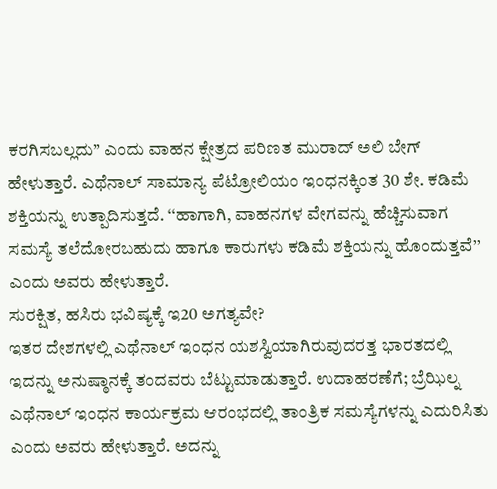ಕರಗಿಸಬಲ್ಲದು’’ ಎಂದು ವಾಹನ ಕ್ಷೇತ್ರದ ಪರಿಣತ ಮುರಾದ್ ಅಲಿ ಬೇಗ್ ಹೇಳುತ್ತಾರೆ. ಎಥೆನಾಲ್ ಸಾಮಾನ್ಯ ಪೆಟ್ರೋಲಿಯಂ ಇಂಧನಕ್ಕಿಂತ 30 ಶೇ. ಕಡಿಮೆ ಶಕ್ತಿಯನ್ನು ಉತ್ಪಾದಿಸುತ್ತದೆ. ‘‘ಹಾಗಾಗಿ, ವಾಹನಗಳ ವೇಗವನ್ನು ಹೆಚ್ಚಿಸುವಾಗ ಸಮಸ್ಯೆ ತಲೆದೋರಬಹುದು ಹಾಗೂ ಕಾರುಗಳು ಕಡಿಮೆ ಶಕ್ತಿಯನ್ನು ಹೊಂದುತ್ತವೆ’’ ಎಂದು ಅವರು ಹೇಳುತ್ತಾರೆ.
ಸುರಕ್ಷಿತ, ಹಸಿರು ಭವಿಷ್ಯಕ್ಕೆ ಇ20 ಅಗತ್ಯವೇ?
ಇತರ ದೇಶಗಳಲ್ಲಿ ಎಥೆನಾಲ್ ಇಂಧನ ಯಶಸ್ವಿಯಾಗಿರುವುದರತ್ತ ಭಾರತದಲ್ಲಿ ಇದನ್ನು ಅನುಷ್ಠಾನಕ್ಕೆ ತಂದವರು ಬೆಟ್ಟುಮಾಡುತ್ತಾರೆ. ಉದಾಹರಣೆಗೆ; ಬ್ರೆಝಿಲ್ನ ಎಥೆನಾಲ್ ಇಂಧನ ಕಾರ್ಯಕ್ರಮ ಆರಂಭದಲ್ಲಿ ತಾಂತ್ರಿಕ ಸಮಸ್ಯೆಗಳನ್ನು ಎದುರಿಸಿತು ಎಂದು ಅವರು ಹೇಳುತ್ತಾರೆ. ಅದನ್ನು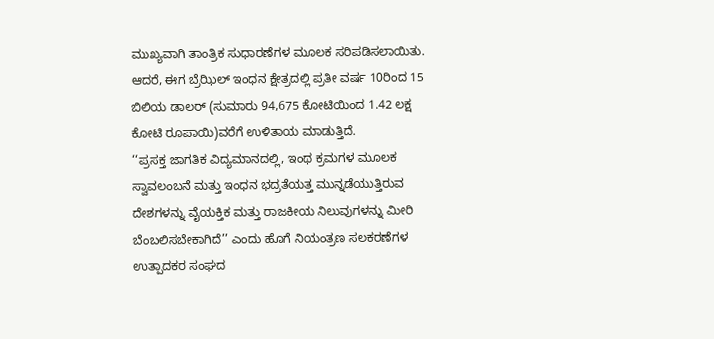ಮುಖ್ಯವಾಗಿ ತಾಂತ್ರಿಕ ಸುಧಾರಣೆಗಳ ಮೂಲಕ ಸರಿಪಡಿಸಲಾಯಿತು. ಆದರೆ, ಈಗ ಬ್ರೆಝಿಲ್ ಇಂಧನ ಕ್ಷೇತ್ರದಲ್ಲಿ ಪ್ರತೀ ವರ್ಷ 10ರಿಂದ 15 ಬಿಲಿಯ ಡಾಲರ್ (ಸುಮಾರು 94,675 ಕೋಟಿಯಿಂದ 1.42 ಲಕ್ಷ ಕೋಟಿ ರೂಪಾಯಿ)ವರೆಗೆ ಉಳಿತಾಯ ಮಾಡುತ್ತಿದೆ.
‘‘ಪ್ರಸಕ್ತ ಜಾಗತಿಕ ವಿದ್ಯಮಾನದಲ್ಲಿ, ಇಂಥ ಕ್ರಮಗಳ ಮೂಲಕ ಸ್ವಾವಲಂಬನೆ ಮತ್ತು ಇಂಧನ ಭದ್ರತೆಯತ್ತ ಮುನ್ನಡೆಯುತ್ತಿರುವ ದೇಶಗಳನ್ನು ವೈಯಕ್ತಿಕ ಮತ್ತು ರಾಜಕೀಯ ನಿಲುವುಗಳನ್ನು ಮೀರಿ ಬೆಂಬಲಿಸಬೇಕಾಗಿದೆ’’ ಎಂದು ಹೊಗೆ ನಿಯಂತ್ರಣ ಸಲಕರಣೆಗಳ ಉತ್ಪಾದಕರ ಸಂಘದ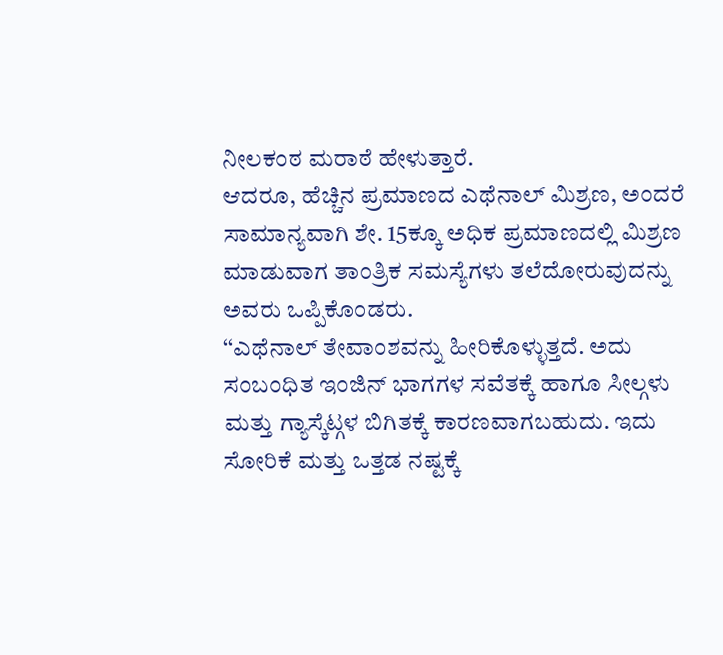ನೀಲಕಂಠ ಮರಾಠೆ ಹೇಳುತ್ತಾರೆ.
ಆದರೂ, ಹೆಚ್ಚಿನ ಪ್ರಮಾಣದ ಎಥೆನಾಲ್ ಮಿಶ್ರಣ, ಅಂದರೆ ಸಾಮಾನ್ಯವಾಗಿ ಶೇ. 15ಕ್ಕೂ ಅಧಿಕ ಪ್ರಮಾಣದಲ್ಲಿ ಮಿಶ್ರಣ ಮಾಡುವಾಗ ತಾಂತ್ರಿಕ ಸಮಸ್ಯೆಗಳು ತಲೆದೋರುವುದನ್ನು ಅವರು ಒಪ್ಪಿಕೊಂಡರು.
‘‘ಎಥೆನಾಲ್ ತೇವಾಂಶವನ್ನು ಹೀರಿಕೊಳ್ಳುತ್ತದೆ. ಅದು ಸಂಬಂಧಿತ ಇಂಜಿನ್ ಭಾಗಗಳ ಸವೆತಕ್ಕೆ ಹಾಗೂ ಸೀಲ್ಗಳು ಮತ್ತು ಗ್ಯಾಸ್ಕೆಟ್ಗಳ ಬಿಗಿತಕ್ಕೆ ಕಾರಣವಾಗಬಹುದು. ಇದು ಸೋರಿಕೆ ಮತ್ತು ಒತ್ತಡ ನಷ್ಟಕ್ಕೆ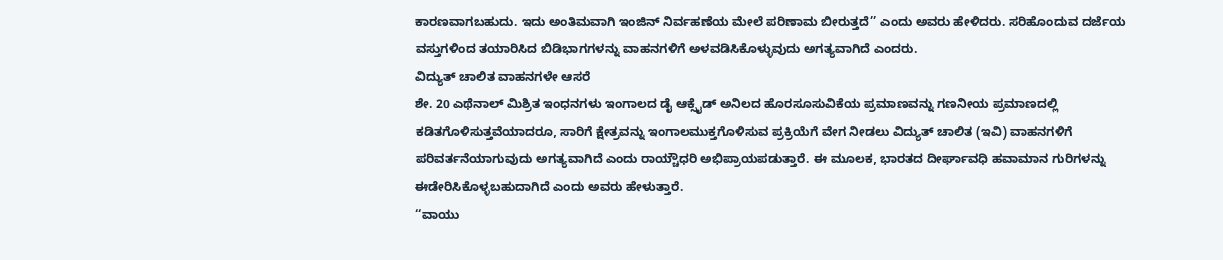ಕಾರಣವಾಗಬಹುದು. ಇದು ಅಂತಿಮವಾಗಿ ಇಂಜಿನ್ ನಿರ್ವಹಣೆಯ ಮೇಲೆ ಪರಿಣಾಮ ಬೀರುತ್ತದೆ’’ ಎಂದು ಅವರು ಹೇಳಿದರು. ಸರಿಹೊಂದುವ ದರ್ಜೆಯ ವಸ್ತುಗಳಿಂದ ತಯಾರಿಸಿದ ಬಿಡಿಭಾಗಗಳನ್ನು ವಾಹನಗಳಿಗೆ ಅಳವಡಿಸಿಕೊಳ್ಳುವುದು ಅಗತ್ಯವಾಗಿದೆ ಎಂದರು.
ವಿದ್ಯುತ್ ಚಾಲಿತ ವಾಹನಗಳೇ ಆಸರೆ
ಶೇ. 20 ಎಥೆನಾಲ್ ಮಿಶ್ರಿತ ಇಂಧನಗಳು ಇಂಗಾಲದ ಡೈ ಆಕ್ಸೈಡ್ ಅನಿಲದ ಹೊರಸೂಸುವಿಕೆಯ ಪ್ರಮಾಣವನ್ನು ಗಣನೀಯ ಪ್ರಮಾಣದಲ್ಲಿ ಕಡಿತಗೊಳಿಸುತ್ತವೆಯಾದರೂ, ಸಾರಿಗೆ ಕ್ಷೇತ್ರವನ್ನು ಇಂಗಾಲಮುಕ್ತಗೊಳಿಸುವ ಪ್ರಕ್ರಿಯೆಗೆ ವೇಗ ನೀಡಲು ವಿದ್ಯುತ್ ಚಾಲಿತ (ಇವಿ) ವಾಹನಗಳಿಗೆ ಪರಿವರ್ತನೆಯಾಗುವುದು ಅಗತ್ಯವಾಗಿದೆ ಎಂದು ರಾಯ್ಚೌಧರಿ ಅಭಿಪ್ರಾಯಪಡುತ್ತಾರೆ. ಈ ಮೂಲಕ, ಭಾರತದ ದೀರ್ಘಾವಧಿ ಹವಾಮಾನ ಗುರಿಗಳನ್ನು ಈಡೇರಿಸಿಕೊಳ್ಳಬಹುದಾಗಿದೆ ಎಂದು ಅವರು ಹೇಳುತ್ತಾರೆ.
‘‘ವಾಯು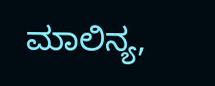ಮಾಲಿನ್ಯ,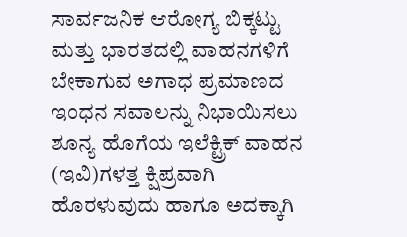ಸಾರ್ವಜನಿಕ ಆರೋಗ್ಯ ಬಿಕ್ಕಟ್ಟು ಮತ್ತು ಭಾರತದಲ್ಲಿ ವಾಹನಗಳಿಗೆ ಬೇಕಾಗುವ ಅಗಾಧ ಪ್ರಮಾಣದ ಇಂಧನ ಸವಾಲನ್ನು ನಿಭಾಯಿಸಲು ಶೂನ್ಯ ಹೊಗೆಯ ಇಲೆಕ್ಟ್ರಿಕ್ ವಾಹನ (ಇವಿ)ಗಳತ್ತ ಕ್ಷಿಪ್ರವಾಗಿ ಹೊರಳುವುದು ಹಾಗೂ ಅದಕ್ಕಾಗಿ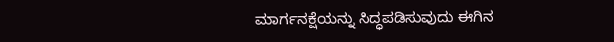ಮಾರ್ಗನಕ್ಷೆಯನ್ನು ಸಿದ್ಧಪಡಿಸುವುದು ಈಗಿನ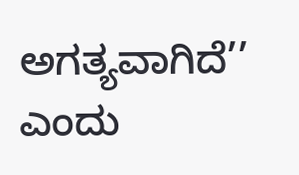ಅಗತ್ಯವಾಗಿದೆ’’ ಎಂದು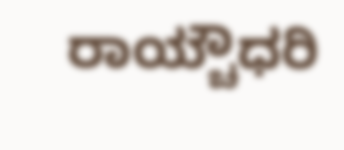ರಾಯ್ಚೌಧರಿ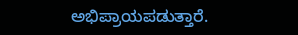ಅಭಿಪ್ರಾಯಪಡುತ್ತಾರೆ.